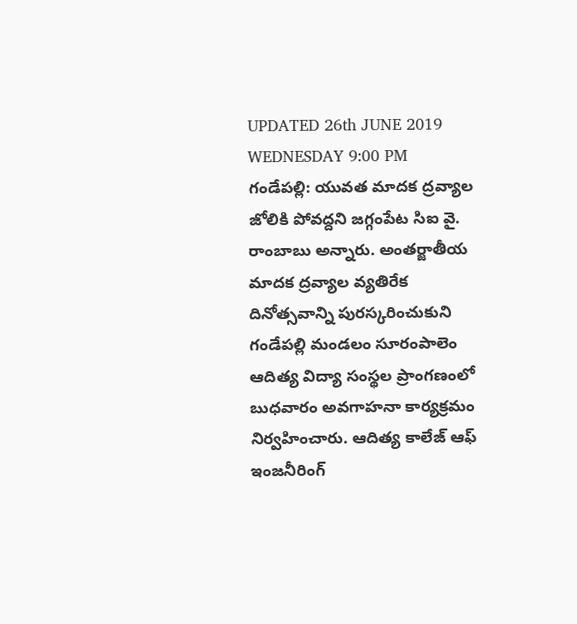UPDATED 26th JUNE 2019 WEDNESDAY 9:00 PM
గండేపల్లి: యువత మాదక ద్రవ్యాల జోలికి పోవద్దని జగ్గంపేట సిఐ వై. రాంబాబు అన్నారు. అంతర్జాతీయ మాదక ద్రవ్యాల వ్యతిరేక దినోత్సవాన్ని పురస్కరించుకుని గండేపల్లి మండలం సూరంపాలెం ఆదిత్య విద్యా సంస్థల ప్రాంగణంలో బుధవారం అవగాహనా కార్యక్రమం నిర్వహించారు. ఆదిత్య కాలేజ్ ఆఫ్ ఇంజనీరింగ్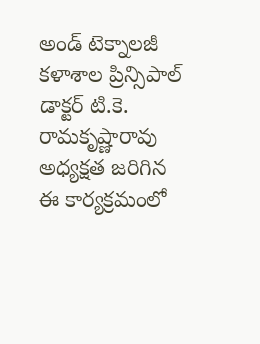అండ్ టెక్నాలజీ కళాశాల ప్రిన్సిపాల్ డాక్టర్ టి.కె. రామకృష్ణారావు అధ్యక్షత జరిగిన ఈ కార్యక్రమంలో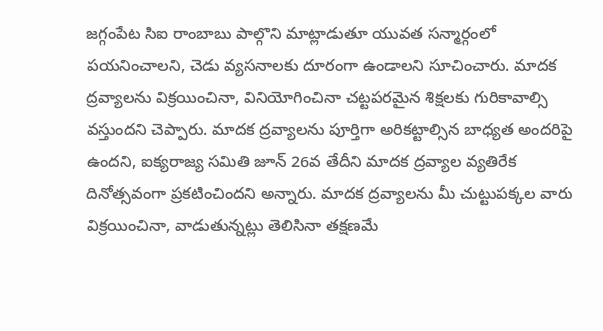జగ్గంపేట సిఐ రాంబాబు పాల్గొని మాట్లాడుతూ యువత సన్మార్గంలో పయనించాలని, చెడు వ్యసనాలకు దూరంగా ఉండాలని సూచించారు. మాదక ద్రవ్యాలను విక్రయించినా, వినియోగించినా చట్టపరమైన శిక్షలకు గురికావాల్సి వస్తుందని చెప్పారు. మాదక ద్రవ్యాలను పూర్తిగా అరికట్టాల్సిన బాధ్యత అందరిపై ఉందని, ఐక్యరాజ్య సమితి జూన్ 26వ తేదీని మాదక ద్రవ్యాల వ్యతిరేక దినోత్సవంగా ప్రకటించిందని అన్నారు. మాదక ద్రవ్యాలను మీ చుట్టుపక్కల వారు విక్రయించినా, వాడుతున్నట్లు తెలిసినా తక్షణమే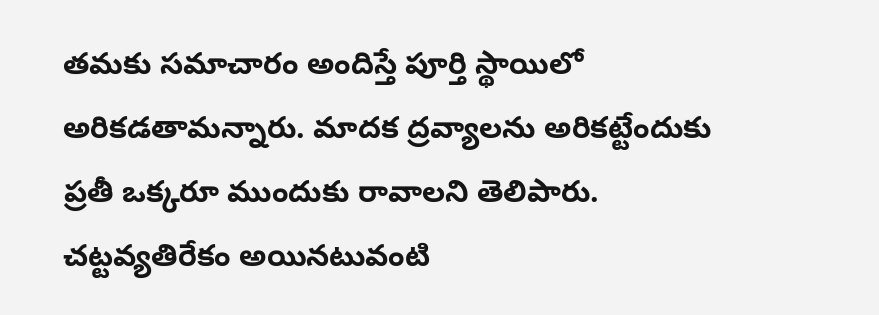తమకు సమాచారం అందిస్తే పూర్తి స్థాయిలో అరికడతామన్నారు. మాదక ద్రవ్యాలను అరికట్టేందుకు ప్రతీ ఒక్కరూ ముందుకు రావాలని తెలిపారు. చట్టవ్యతిరేకం అయినటువంటి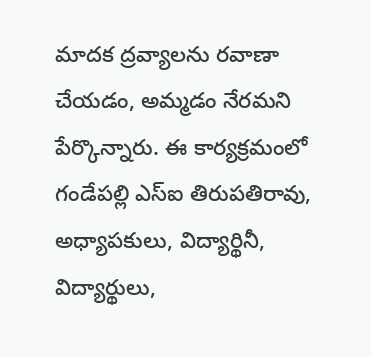మాదక ద్రవ్యాలను రవాణా చేయడం, అమ్మడం నేరమని పేర్కొన్నారు. ఈ కార్యక్రమంలో గండేపల్లి ఎస్ఐ తిరుపతిరావు, అధ్యాపకులు, విద్యార్థినీ, విద్యార్థులు,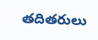తదితరులు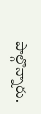పాల్గొన్నారు.